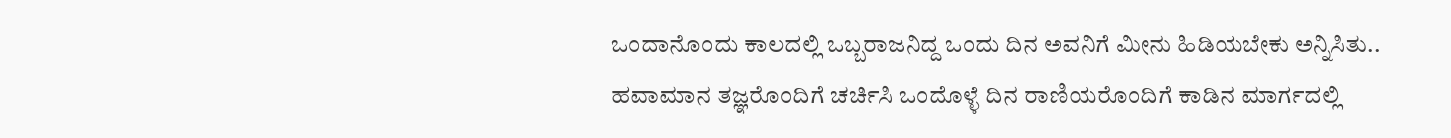ಒಂದಾನೊಂದು ಕಾಲದಲ್ಲಿ ಒಬ್ಬರಾಜನಿದ್ದ ಒಂದು ದಿನ ಅವನಿಗೆ ಮೀನು ಹಿಡಿಯಬೇಕು ಅನ್ನಿಸಿತು.. ಹವಾಮಾನ ತಜ್ಞರೊಂದಿಗೆ ಚರ್ಚಿಸಿ ಒಂದೊಳ್ಳೆ ದಿನ ರಾಣಿಯರೊಂದಿಗೆ ಕಾಡಿನ ಮಾರ್ಗದಲ್ಲಿ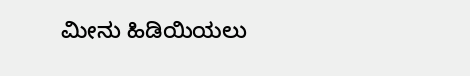ಮೀನು ಹಿಡಿಯಿಯಲು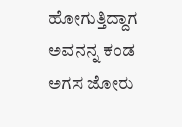ಹೋಗುತ್ತಿದ್ದಾಗ ಅವನನ್ನ ಕಂಡ ಅಗಸ ಜೋರು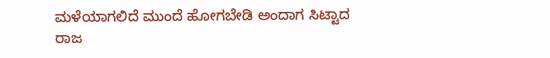ಮಳೆಯಾಗಲಿದೆ ಮುಂದೆ ಹೋಗಬೇಡಿ ಅಂದಾಗ ಸಿಟ್ಟಾದ ರಾಜ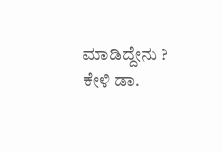ಮಾಡಿದ್ದೇನು ? ಕೇಳಿ ಡಾ.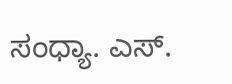ಸಂಧ್ಯಾ. ಎಸ್.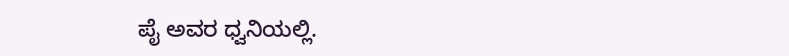ಪೈ ಅವರ ಧ್ವನಿಯಲ್ಲಿ.